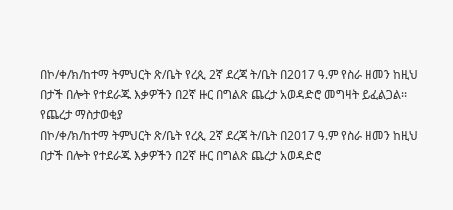በኮ/ቀ/ክ/ከተማ ትምህርት ጽ/ቤት የረጲ 2ኛ ደረጃ ት/ቤት በ2017 ዓ.ም የስራ ዘመን ከዚህ በታች በሎት የተደራጁ እቃዎችን በ2ኛ ዙር በግልጽ ጨረታ አወዳድሮ መግዛት ይፈልጋል፡፡
የጨረታ ማስታወቂያ
በኮ/ቀ/ክ/ከተማ ትምህርት ጽ/ቤት የረጲ 2ኛ ደረጃ ት/ቤት በ2017 ዓ.ም የስራ ዘመን ከዚህ በታች በሎት የተደራጁ እቃዎችን በ2ኛ ዙር በግልጽ ጨረታ አወዳድሮ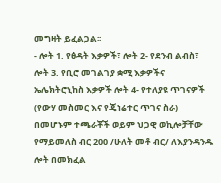መግዛት ይፈልጋል፡፡
- ሎት 1. የፅዳት እቃዎች፣ ሎት 2- የደንብ ልብስ፣ ሎት 3. የቢሮ መገልገያ ቋሚ እቃዎችና ኤሌክትሮኒከስ እቃዎች ሎት 4- የተለያዩ ጥገናዎች (የውሃ መስመር እና የጄነሬተር ጥገና ስራ) በመሆኑም ተጫራቾች ወይም ህጋዊ ወኪሎቻቸው የማይመለስ ብር 200 /ሁለት መቶ ብር/ ለእያንዳንዱ ሎት በመክፈል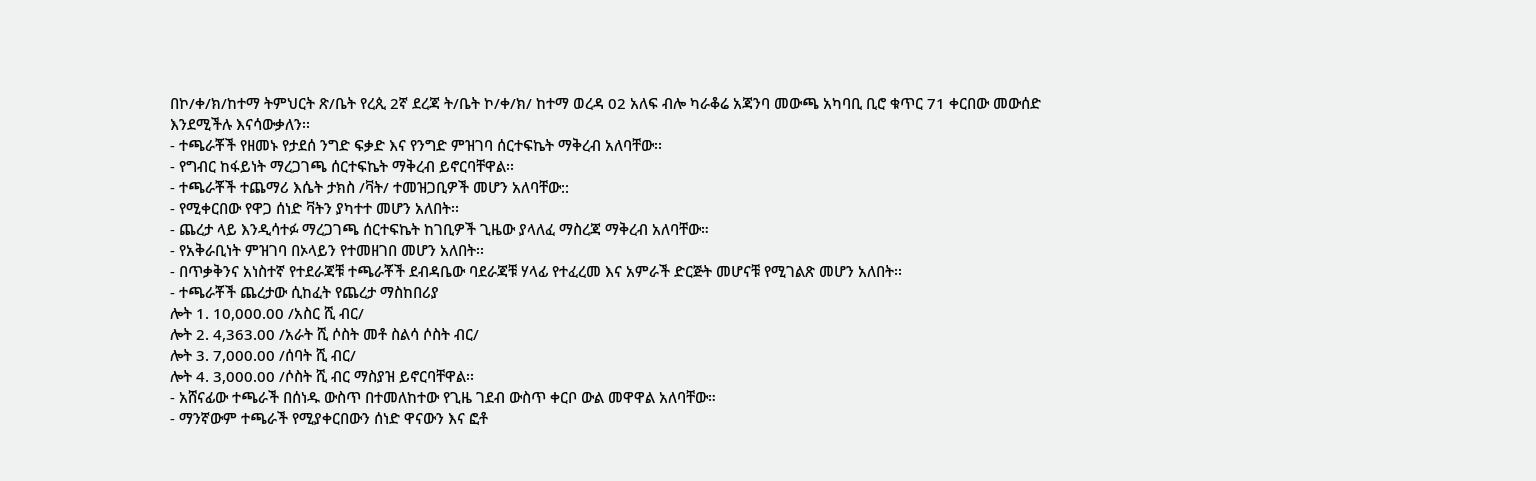በኮ/ቀ/ክ/ከተማ ትምህርት ጽ/ቤት የረጲ 2ኛ ደረጃ ት/ቤት ኮ/ቀ/ክ/ ከተማ ወረዳ 02 አለፍ ብሎ ካራቆሬ አጃንባ መውጫ አካባቢ ቢሮ ቁጥር 71 ቀርበው መውሰድ እንደሚችሉ እናሳውቃለን፡፡
- ተጫራቾች የዘመኑ የታደሰ ንግድ ፍቃድ እና የንግድ ምዝገባ ሰርተፍኬት ማቅረብ አለባቸው፡፡
- የግብር ከፋይነት ማረጋገጫ ሰርተፍኬት ማቅረብ ይኖርባቸዋል፡፡
- ተጫራቾች ተጨማሪ እሴት ታክስ /ቫት/ ተመዝጋቢዎች መሆን አለባቸው::
- የሚቀርበው የዋጋ ሰነድ ቫትን ያካተተ መሆን አለበት፡፡
- ጨረታ ላይ እንዲሳተፉ ማረጋገጫ ሰርተፍኬት ከገቢዎች ጊዜው ያላለፈ ማስረጃ ማቅረብ አለባቸው።
- የአቅራቢነት ምዝገባ በኦላይን የተመዘገበ መሆን አለበት፡፡
- በጥቃቅንና አነስተኛ የተደራጃቹ ተጫራቾች ደብዳቤው ባደራጃቹ ሃላፊ የተፈረመ እና አምራች ድርጅት መሆናቹ የሚገልጽ መሆን አለበት፡፡
- ተጫራቾች ጨረታው ሲከፈት የጨረታ ማስከበሪያ
ሎት 1. 10,000.00 /አስር ሺ ብር/
ሎት 2. 4,363.00 /አራት ሺ ሶስት መቶ ስልሳ ሶስት ብር/
ሎት 3. 7,000.00 /ሰባት ሺ ብር/
ሎት 4. 3,000.00 /ሶስት ሺ ብር ማስያዝ ይኖርባቸዋል፡፡
- አሸናፊው ተጫራች በሰነዱ ውስጥ በተመለከተው የጊዜ ገደብ ውስጥ ቀርቦ ውል መዋዋል አለባቸው።
- ማንኛውም ተጫራች የሚያቀርበውን ሰነድ ዋናውን እና ፎቶ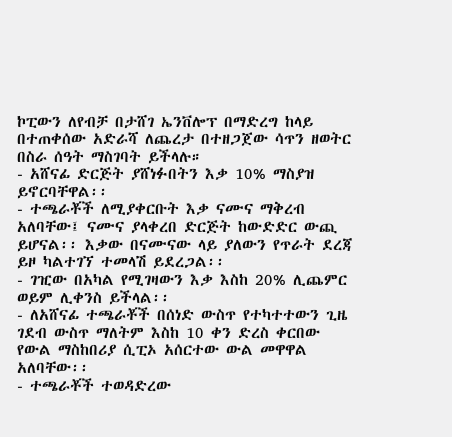ኮፒውን ለየብቻ በታሸገ ኤንቨሎፕ በማድረግ ከላይ በተጠቀሰው አድራሻ ለጨረታ በተዘጋጀው ሳጥን ዘወትር በስራ ሰዓት ማስገባት ይችላሉ።
- አሸናፊ ድርጅት ያሸነፉበትን እቃ 10% ማስያዝ ይኖርባቸዋል፡፡
- ተጫራቾች ለሚያቀርቡት እቃ ናሙና ማቅረብ አለባቸው፤ ናሙና ያላቀረበ ድርጅት ከውድድር ውጪ ይሆናል፡፡ እቃው በናሙናው ላይ ያለውን የጥራት ደረጃ ይዞ ካልተገኘ ተመላሽ ይደረጋል፡፡
- ገዢው በአካል የሚገዛውን እቃ እስከ 20% ሊጨምር ወይም ሊቀንስ ይችላል፡፡
- ለአሸናፊ ተጫራቾች በሰነድ ውስጥ የተካተተውን ጊዜ ገደብ ውስጥ ማለትም እስከ 10 ቀን ድረስ ቀርበው የውል ማስከበሪያ ሲፒኦ አሰርተው ውል መዋዋል አለባቸው፡፡
- ተጫራቾች ተወዳድረው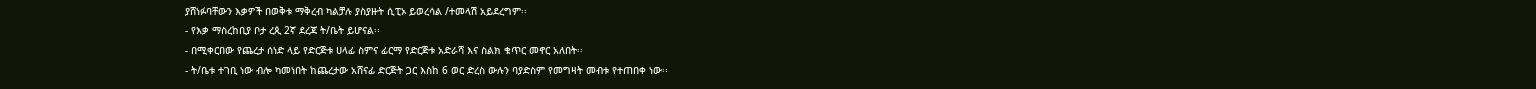ያሸነፉባቸውን እቃዎች በወቅቱ ማቅረብ ካልቻሉ ያስያዙት ሲፒኦ ይወረሳል /ተመላሽ አይደረግም፡፡
- የእቃ ማስረከቢያ ቦታ ረጲ 2ኛ ደረጃ ት/ቤት ይሆናል፡፡
- በሚቀርበው የጨረታ ሰነድ ላይ የድርጅቱ ሀላፊ ስምና ፊርማ የድርጅቱ አድራሻ እና ስልክ ቁጥር መኖር አለበት፡፡
- ት/ቤቱ ተገቢ ነው ብሎ ካመነበት ከጨረታው አሸናፊ ድርጅት ጋር እስከ 6 ወር ድረስ ውሉን ባያድስም የመግዛት መብቱ የተጠበቀ ነው፡፡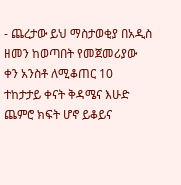- ጨረታው ይህ ማስታወቂያ በአዲስ ዘመን ከወጣበት የመጀመሪያው ቀን አንስቶ ለሚቆጠር 10 ተከታታይ ቀናት ቅዳሜና እሁድ ጨምሮ ክፍት ሆኖ ይቆይና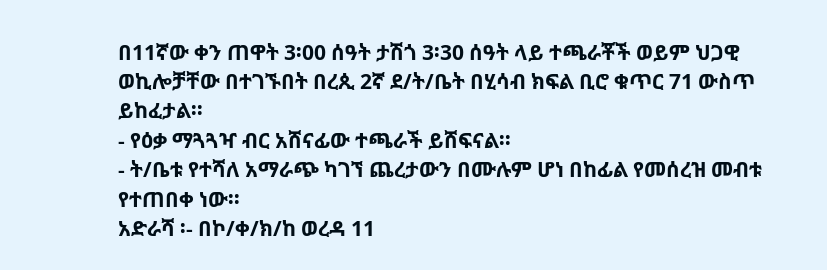በ11ኛው ቀን ጠዋት 3፡00 ሰዓት ታሽጎ 3፡30 ሰዓት ላይ ተጫራቾች ወይም ህጋዊ ወኪሎቻቸው በተገኙበት በረጲ 2ኛ ደ/ት/ቤት በሂሳብ ክፍል ቢሮ ቁጥር 71 ውስጥ ይከፈታል፡፡
- የዕቃ ማጓጓዣ ብር አሸናፊው ተጫራች ይሸፍናል፡፡
- ት/ቤቱ የተሻለ አማራጭ ካገኘ ጨረታውን በሙሉም ሆነ በከፊል የመሰረዝ መብቱ የተጠበቀ ነው፡፡
አድራሻ ፡- በኮ/ቀ/ክ/ከ ወረዳ 11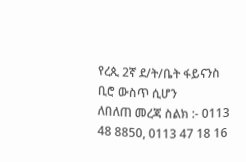የረጲ 2ኛ ደ/ት/ቤት ፋይናንስ ቢሮ ውስጥ ሲሆን
ለበለጠ መረጃ ስልክ :- 0113 48 8850, 0113 47 18 16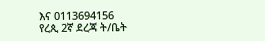እና 0113694156
የረጲ 2ኛ ደረጃ ት/ቤት